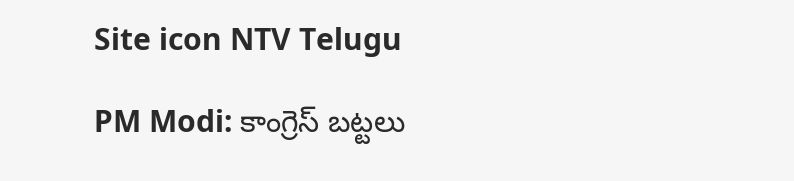Site icon NTV Telugu

PM Modi: కాంగ్రెస్ బట్టలు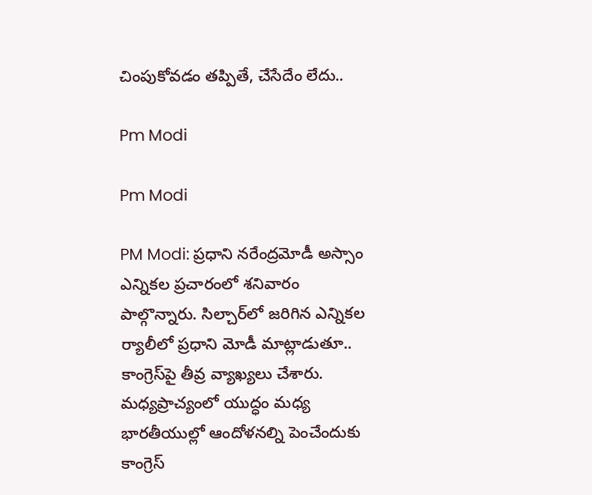చింపుకోవడం తప్పితే, చేసేదేం లేదు..

Pm Modi

Pm Modi

PM Modi: ప్రధాని నరేంద్రమోడీ అస్సాం ఎన్నికల ప్రచారంలో శనివారం పాల్గొన్నారు. సిల్చార్‌లో జరిగిన ఎన్నికల ర్యాలీలో ప్రధాని మోడీ మాట్లాడుతూ.. కాంగ్రెస్‌పై తీవ్ర వ్యాఖ్యలు చేశారు. మధ్యప్రాచ్యంలో యుద్ధం మధ్య భారతీయుల్లో ఆందోళనల్ని పెంచేందుకు కాంగ్రెస్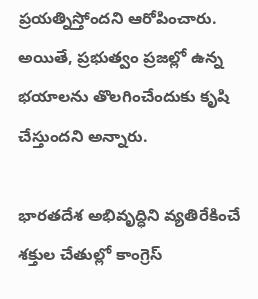ప్రయత్నిస్తోందని ఆరోపించారు. అయితే, ప్రభుత్వం ప్రజల్లో ఉన్న భయాలను తొలగించేందుకు కృషి చేస్తుందని అన్నారు.

భారతదేశ అభివృద్ధిని వ్యతిరేకించే శక్తుల చేతుల్లో కాంగ్రెస్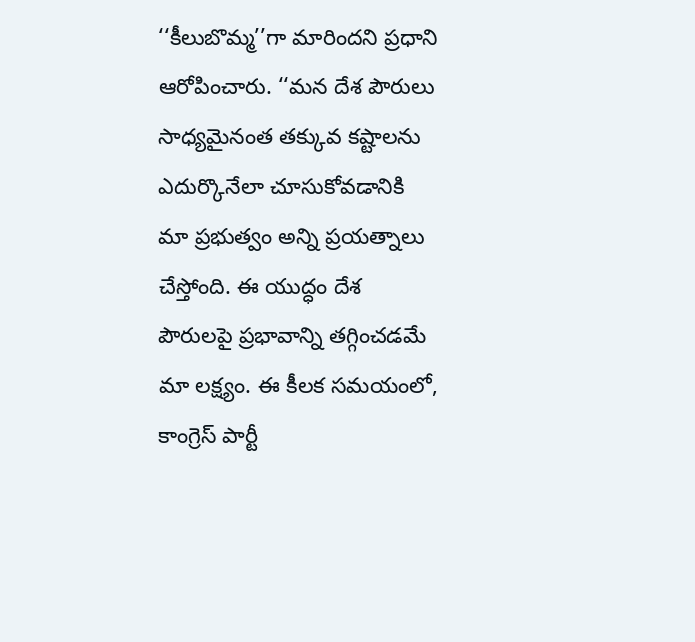‘‘కీలుబొమ్మ’’గా మారిందని ప్రధాని ఆరోపించారు. ‘‘మన దేశ పౌరులు సాధ్యమైనంత తక్కువ కష్టాలను ఎదుర్కొనేలా చూసుకోవడానికి మా ప్రభుత్వం అన్ని ప్రయత్నాలు చేస్తోంది. ఈ యుద్ధం దేశ పౌరులపై ప్రభావాన్ని తగ్గించడమే మా లక్ష్యం. ఈ కీలక సమయంలో, కాంగ్రెస్ పార్టీ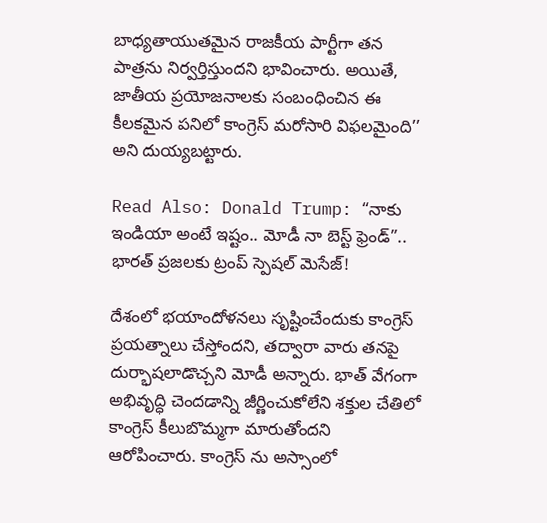బాధ్యతాయుతమైన రాజకీయ పార్టీగా తన పాత్రను నిర్వర్తిస్తుందని భావించారు. అయితే, జాతీయ ప్రయోజనాలకు సంబంధించిన ఈ కీలకమైన పనిలో కాంగ్రెస్ మరోసారి విఫలమైంది’’ అని దుయ్యబట్టారు.

Read Also: Donald Trump: “నాకు ఇండియా అంటే ఇష్టం.. మోడీ నా బెస్ట్ ఫ్రెండ్”.. భారత్ ప్రజలకు ట్రంప్ స్పెషల్ మెసేజ్!

దేశంలో భయాందోళనలు సృష్టించేందుకు కాంగ్రెస్ ప్రయత్నాలు చేస్తోందని, తద్వారా వారు తనపై దుర్భాషలాడొచ్చని మోడీ అన్నారు. భాత్ వేగంగా అభివృద్ధి చెందడాన్ని జీర్ణించుకోలేని శక్తుల చేతిలో కాంగ్రెస్ కీలుబొమ్మగా మారుతోందని ఆరోపించారు. కాంగ్రెస్ ను అస్సాంలో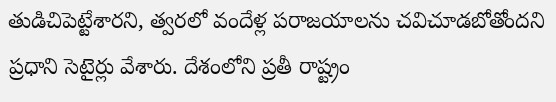తుడిచిపెట్టేశారని, త్వరలో వందేళ్ల పరాజయాలను చవిచూడబోతోందని ప్రధాని సెటైర్లు వేశారు. దేశంలోని ప్రతీ రాష్ట్రం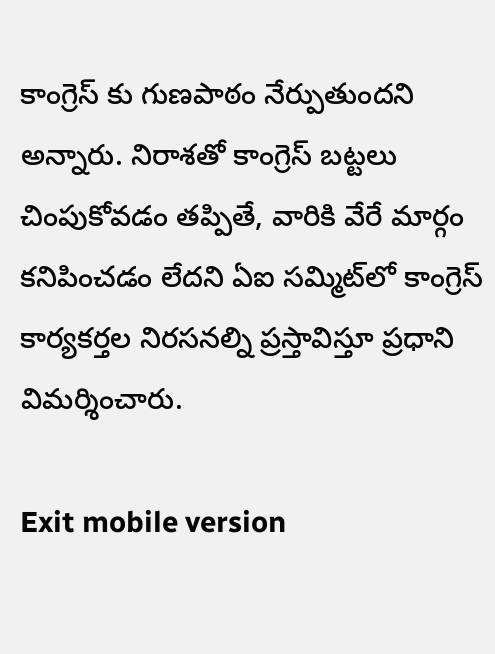కాంగ్రెస్ కు గుణపాఠం నేర్పుతుందని అన్నారు. నిరాశతో కాంగ్రెస్ బట్టలు చింపుకోవడం తప్పితే, వారికి వేరే మార్గం కనిపించడం లేదని ఏఐ సమ్మిట్‌లో కాంగ్రెస్ కార్యకర్తల నిరసనల్ని ప్రస్తావిస్తూ ప్రధాని విమర్శించారు.

Exit mobile version